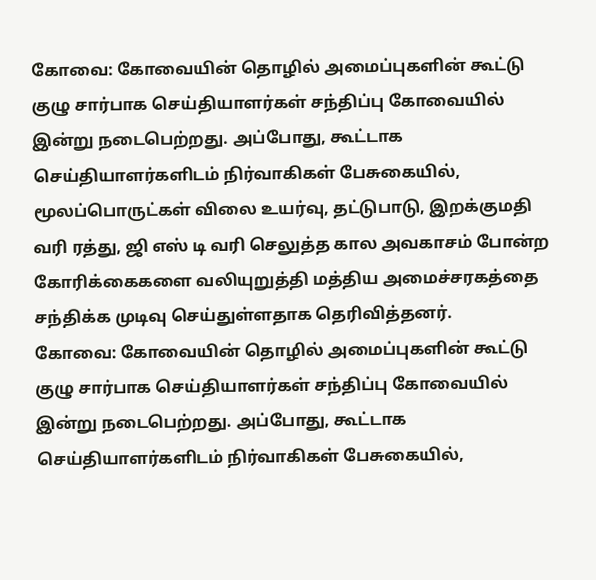கோவை: கோவையின் தொழில் அமைப்புகளின் கூட்டு குழு சார்பாக செய்தியாளர்கள் சந்திப்பு கோவையில் இன்று நடைபெற்றது. அப்போது, கூட்டாக செய்தியாளர்களிடம் நிர்வாகிகள் பேசுகையில், மூலப்பொருட்கள் விலை உயர்வு, தட்டுபாடு, இறக்குமதி வரி ரத்து, ஜி எஸ் டி வரி செலுத்த கால அவகாசம் போன்ற கோரிக்கைகளை வலியுறுத்தி மத்திய அமைச்சரகத்தை சந்திக்க முடிவு செய்துள்ளதாக தெரிவித்தனர்.
கோவை: கோவையின் தொழில் அமைப்புகளின் கூட்டு குழு சார்பாக செய்தியாளர்கள் சந்திப்பு கோவையில் இன்று நடைபெற்றது. அப்போது, கூட்டாக செய்தியாளர்களிடம் நிர்வாகிகள் பேசுகையில்,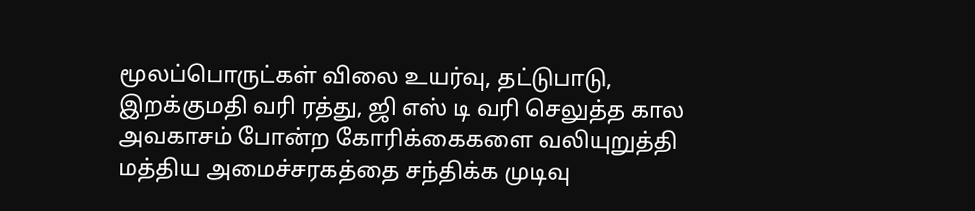மூலப்பொருட்கள் விலை உயர்வு, தட்டுபாடு, இறக்குமதி வரி ரத்து, ஜி எஸ் டி வரி செலுத்த கால அவகாசம் போன்ற கோரிக்கைகளை வலியுறுத்தி மத்திய அமைச்சரகத்தை சந்திக்க முடிவு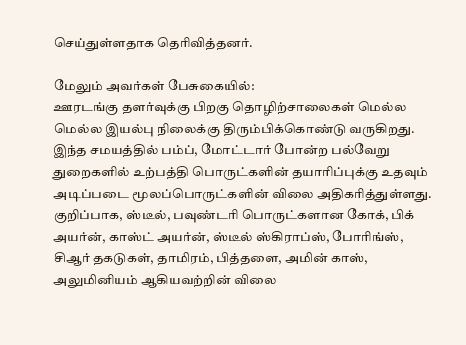செய்துள்ளதாக தெரிவித்தனர்.

மேலும் அவர்கள் பேசுகையில்:
ஊரடங்கு தளர்வுக்கு பிறகு தொழிற்சாலைகள் மெல்ல மெல்ல இயல்பு நிலைக்கு திரும்பிக்கொண்டு வருகிறது. இந்த சமயத்தில் பம்ப், மோட்டார் போன்ற பல்வேறு துறைகளில் உற்பத்தி பொருட்களின் தயாரிப்புக்கு உதவும் அடிப்படை மூலப்பொருட்களின் விலை அதிகரித்துள்ளது. குறிப்பாக, ஸ்டீல், பவுண்டரி பொருட்களான கோக், பிக் அயர்ன், காஸ்ட் அயர்ன், ஸ்டீல் ஸ்கிராப்ஸ், போரிங்ஸ், சிஆர் தகடுகள், தாமிரம், பித்தளை, அமின் காஸ், அலுமினியம் ஆகியவற்றின் விலை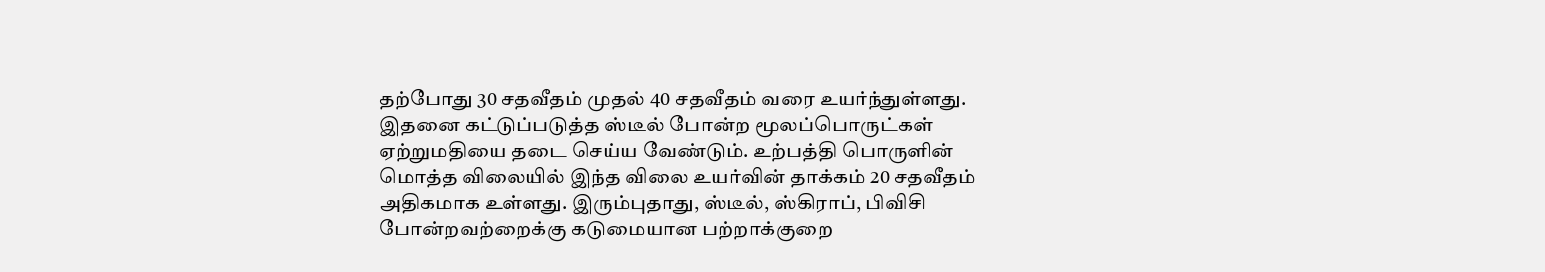தற்போது 30 சதவீதம் முதல் 40 சதவீதம் வரை உயர்ந்துள்ளது.
இதனை கட்டுப்படுத்த ஸ்டீல் போன்ற மூலப்பொருட்கள் ஏற்றுமதியை தடை செய்ய வேண்டும். உற்பத்தி பொருளின் மொத்த விலையில் இந்த விலை உயர்வின் தாக்கம் 20 சதவீதம் அதிகமாக உள்ளது. இரும்புதாது, ஸ்டீல், ஸ்கிராப், பிவிசி போன்றவற்றைக்கு கடுமையான பற்றாக்குறை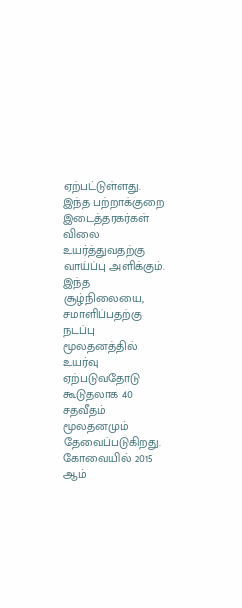ஏற்பட்டுள்ளது. இந்த பற்றாக்குறை இடைத்தரகர்கள் விலை உயர்த்துவதற்கு வாய்ப்பு அளிக்கும். இந்த சூழ்நிலையை, சமாளிப்பதற்கு நடப்பு மூலதனத்தில் உயர்வு ஏற்படுவதோடு கூடுதலாக 40 சதவீதம் மூலதனமும் தேவைப்படுகிறது.
கோவையில் 2015 ஆம்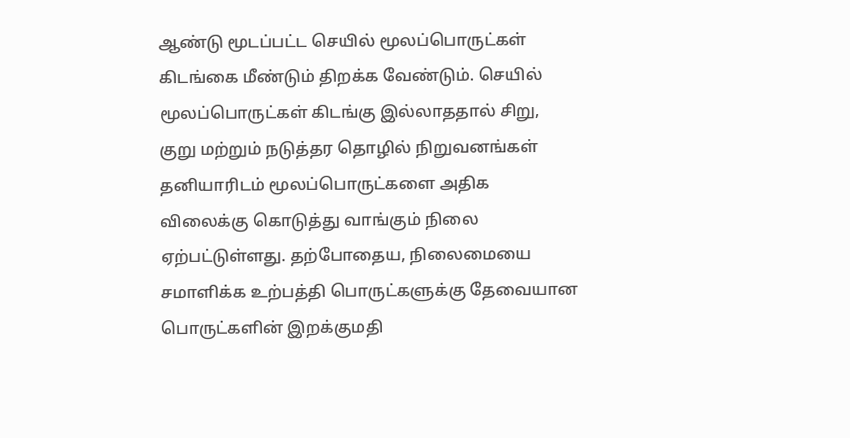ஆண்டு மூடப்பட்ட செயில் மூலப்பொருட்கள் கிடங்கை மீண்டும் திறக்க வேண்டும். செயில் மூலப்பொருட்கள் கிடங்கு இல்லாததால் சிறு, குறு மற்றும் நடுத்தர தொழில் நிறுவனங்கள் தனியாரிடம் மூலப்பொருட்களை அதிக விலைக்கு கொடுத்து வாங்கும் நிலை ஏற்பட்டுள்ளது. தற்போதைய, நிலைமையை சமாளிக்க உற்பத்தி பொருட்களுக்கு தேவையான பொருட்களின் இறக்குமதி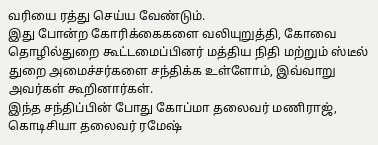வரியை ரத்து செய்ய வேண்டும்.
இது போன்ற கோரிக்கைகளை வலியுறுத்தி, கோவை தொழில்துறை கூட்டமைப்பினர் மத்திய நிதி மற்றும் ஸ்டீல் துறை அமைச்சர்களை சந்திக்க உள்ளோம், இவ்வாறு அவர்கள் கூறினார்கள்.
இந்த சந்திப்பின் போது கோப்மா தலைவர் மணிராஜ், கொடிசியா தலைவர் ரமேஷ்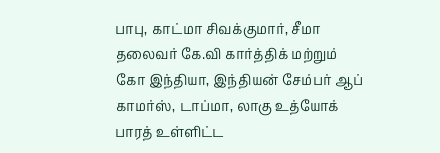பாபு, காட்மா சிவக்குமார், சீமா தலைவர் கே.வி கார்த்திக் மற்றும் கோ இந்தியா, இந்தியன் சேம்பர் ஆப் காமர்ஸ், டாப்மா, லாகு உத்யோக் பாரத் உள்ளிட்ட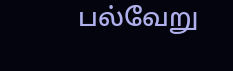பல்வேறு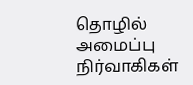தொழில் அமைப்பு நிர்வாகிகள்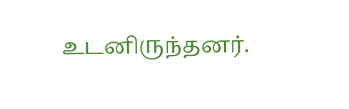உடனிருந்தனர்.